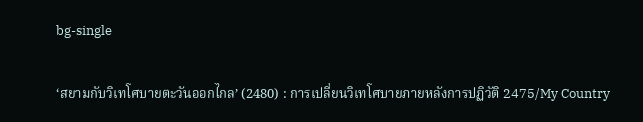bg-single

‘สยามกับวิเทโศบายตะวันออกไกล’ (2480) : การเปลี่ยนวิเทโศบายภายหลังการปฏิวัติ 2475/My Country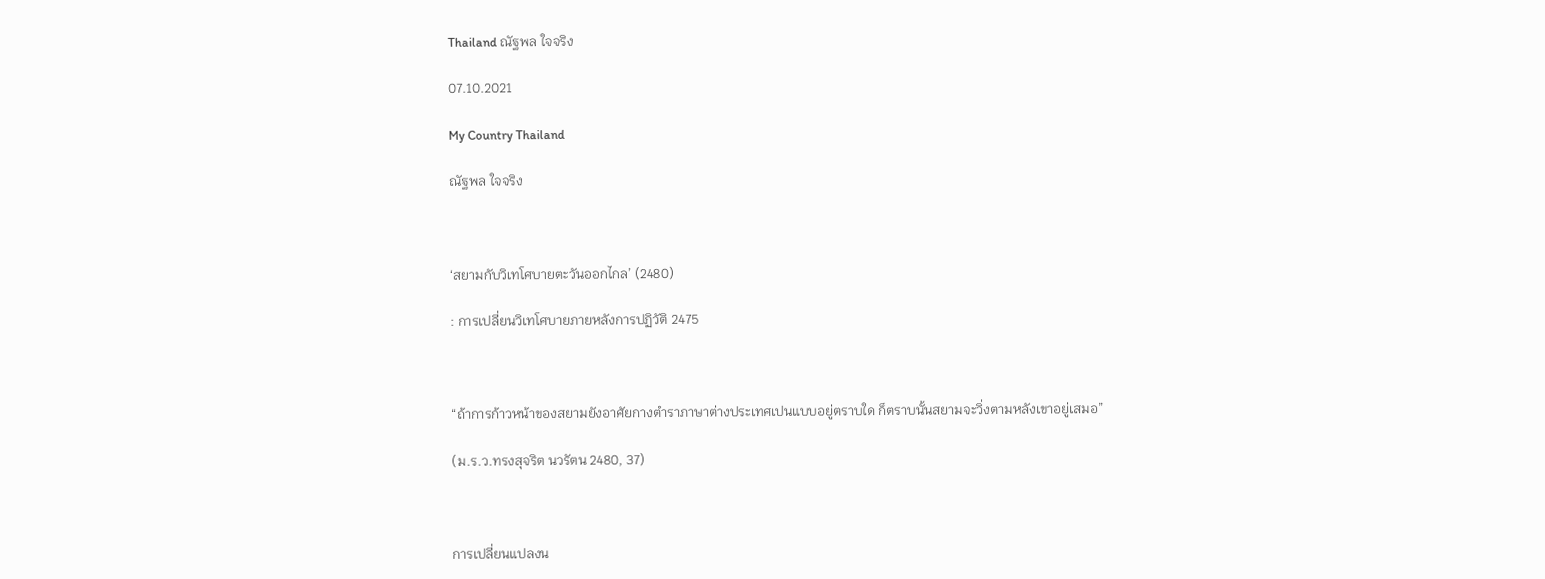Thailand ณัฐพล ใจจริง

07.10.2021

My Country Thailand

ณัฐพล ใจจริง



‘สยามกับวิเทโศบายตะวันออกไกล’ (2480)

: การเปลี่ยนวิเทโศบายภายหลังการปฏิวัติ 2475



“ถ้าการก้าวหน้าของสยามยังอาศัยกางตำราภาษาต่างประเทศเปนแบบอยู่ตราบใด ก็ตราบนั้นสยามจะวิ่งตามหลังเขาอยู่เสมอ”

(ม.ร.ว.ทรงสุจริต นวรัตน 2480, 37)



การเปลี่ยนแปลงน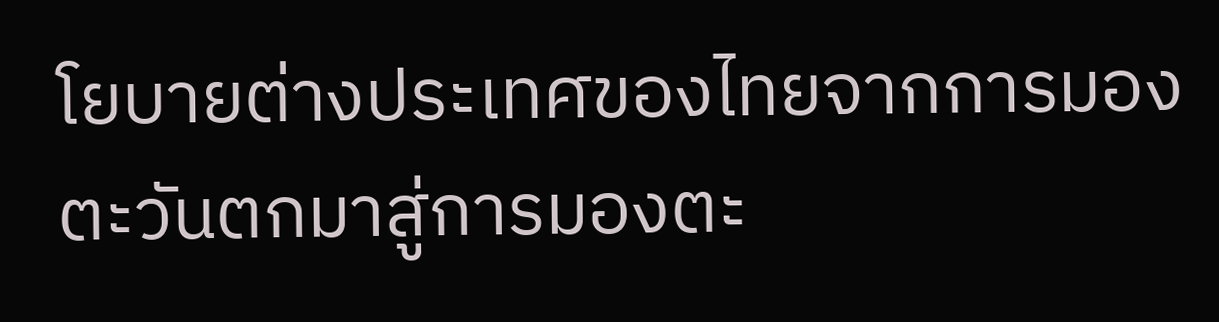โยบายต่างประเทศของไทยจากการมองตะวันตกมาสู่การมองตะ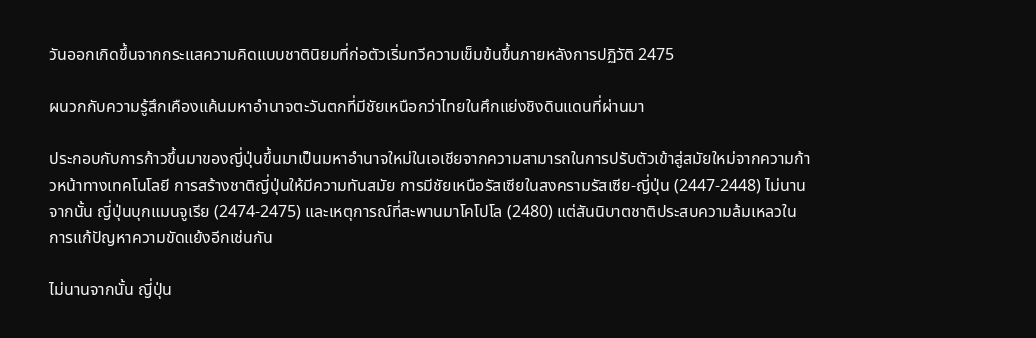วันออกเกิดขึ้นจากกระแสความคิดแบบชาตินิยมที่ก่อตัวเริ่มทวีความเข็มข้นขึ้นภายหลังการปฏิวัติ 2475

ผนวกกับความรู้สึกเคืองแค้นมหาอำนาจตะวันตกที่มีชัยเหนือกว่าไทยในศึกแย่งชิงดินแดนที่ผ่านมา

ประกอบกับการก้าวขึ้นมาของญี่ปุ่นขึ้นมาเป็นมหาอำนาจใหม่ในเอเชียจากความสามารถในการปรับตัวเข้าสู่สมัยใหม่จากความก้าวหน้าทางเทคโนโลยี การสร้างชาติญี่ปุ่นให้มีความทันสมัย การมีชัยเหนือรัสเซียในสงครามรัสเซีย-ญี่ปุ่น (2447-2448) ไม่นานจากนั้น ญี่ปุ่นบุกแมนจูเรีย (2474-2475) และเหตุการณ์ที่สะพานมาโคโปโล (2480) แต่สันนิบาตชาติประสบความล้มเหลวในการแก้ปัญหาความขัดแย้งอีกเช่นกัน

ไม่นานจากนั้น ญี่ปุ่น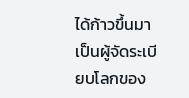ได้ก้าวขึ้นมาเป็นผู้จัดระเบียบโลกของ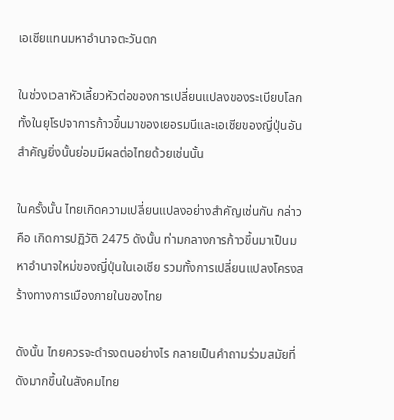เอเชียแทนมหาอำนาจตะวันตก

ในช่วงเวลาหัวเลี้ยวหัวต่อของการเปลี่ยนแปลงของระเบียบโลกทั้งในยุโรปจาการก้าวขึ้นมาของเยอรมนีและเอเชียของญี่ปุ่นอันสำคัญยิ่งนั้นย่อมมีผลต่อไทยด้วยเช่นนั้น

ในครั้งนั้น ไทยเกิดความเปลี่ยนแปลงอย่างสำคัญเช่นกัน กล่าวคือ เกิดการปฏิวัติ 2475 ดังนั้น ท่ามกลางการก้าวขึ้นมาเป็นมหาอำนาจใหม่ของญี่ปุ่นในเอเชีย รวมทั้งการเปลี่ยนแปลงโครงสร้างทางการเมืองภายในของไทย

ดังนั้น ไทยควรจะดำรงตนอย่างไร กลายเป็นคำถามร่วมสมัยที่ดังมากขึ้นในสังคมไทย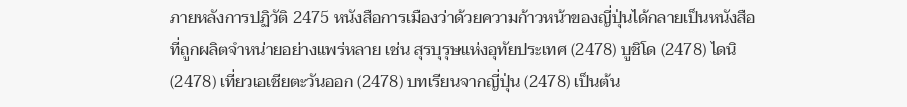ภายหลังการปฏิวัติ 2475 หนังสือการเมืองว่าด้วยความก้าวหน้าของญี่ปุ่นได้กลายเป็นหนังสือที่ถูกผลิตจำหน่ายอย่างแพร่หลาย เช่น สุรบุรุษแห่งอุทัยประเทศ (2478) บูชิโด (2478) ไดนิ (2478) เที่ยวเอเชียตะวันออก (2478) บทเรียนจากญี่ปุ่น (2478) เป็นต้น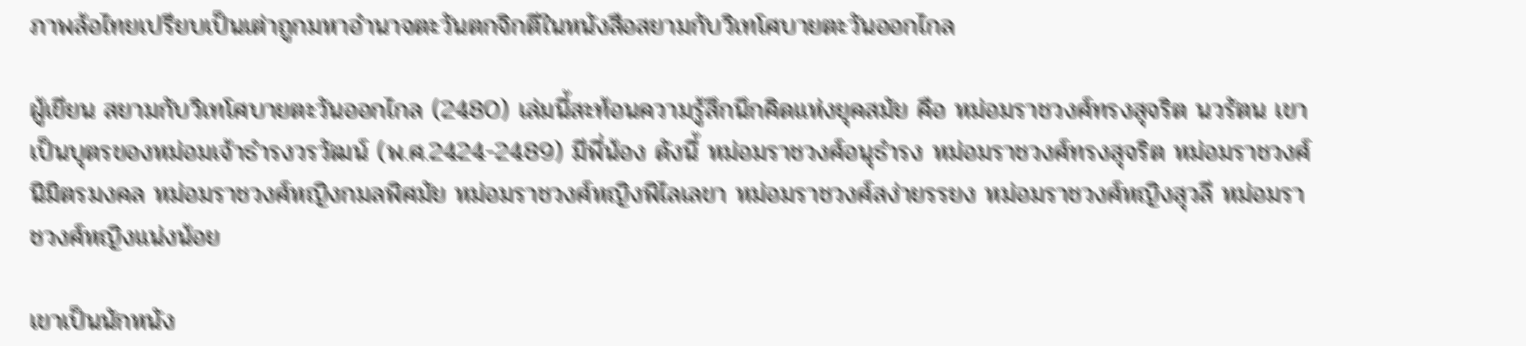ภาพล้อไทยเปรียบเป็นเต่าถูกมหาอำนาจตะวันตกจิกตีในหนังสือสยามกับวิเทโศบายตะวันออกไกล

ผู้เขียน สยามกับวิเทโศบายตะวันออกไกล (2480) เล่มนี้สะท้อนความรู้สึกนึกคิดแห่งยุคสมัย คือ หม่อมราชวงศ์ทรงสุจริต นวรัตน เขาเป็นบุตรของหม่อมเจ้าธำรงวรวัฒน์ (พ.ศ.2424-2489) มีพี่น้อง ดังนี้ หม่อมราชวงศ์อนุธำรง หม่อมราชวงศ์ทรงสุจริต หม่อมราชวงศ์นิมิตรมงคล หม่อมราชวงศ์หญิงกมลพิศมัย หม่อมราชวงศ์หญิงพิไลเลขา หม่อมราชวงศ์สง่ายรรยง หม่อมราชวงศ์หญิงสุวลี หม่อมราชวงศ์หญิงแน่งน้อย

เขาเป็นนักหนัง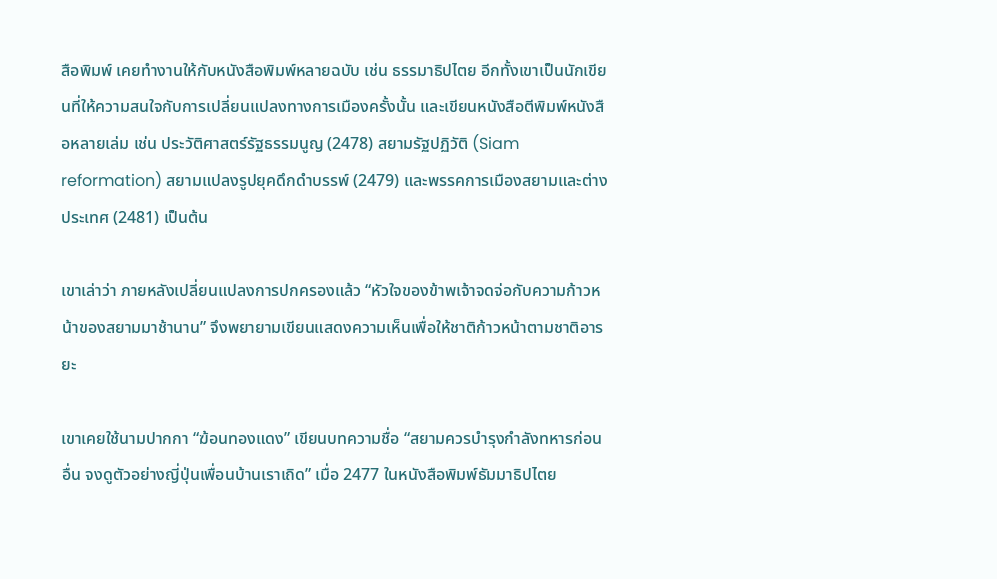สือพิมพ์ เคยทำงานให้กับหนังสือพิมพ์หลายฉบับ เช่น ธรรมาธิปไตย อีกทั้งเขาเป็นนักเขียนที่ให้ความสนใจกับการเปลี่ยนแปลงทางการเมืองครั้งนั้น และเขียนหนังสือตีพิมพ์หนังสือหลายเล่ม เช่น ประวัติศาสตร์รัฐธรรมนูญ (2478) สยามรัฐปฏิวัติ (Siam reformation) สยามแปลงรูปยุคดึกดำบรรพ์ (2479) และพรรคการเมืองสยามและต่างประเทศ (2481) เป็นต้น

เขาเล่าว่า ภายหลังเปลี่ยนแปลงการปกครองแล้ว “หัวใจของข้าพเจ้าจดจ่อกับความก้าวหน้าของสยามมาช้านาน” จึงพยายามเขียนแสดงความเห็นเพื่อให้ชาติก้าวหน้าตามชาติอารยะ

เขาเคยใช้นามปากกา “ฆ้อนทองแดง” เขียนบทความชื่อ “สยามควรบำรุงกำลังทหารก่อนอื่น จงดูตัวอย่างญี่ปุ่นเพื่อนบ้านเราเถิด” เมื่อ 2477 ในหนังสือพิมพ์ธัมมาธิปไตย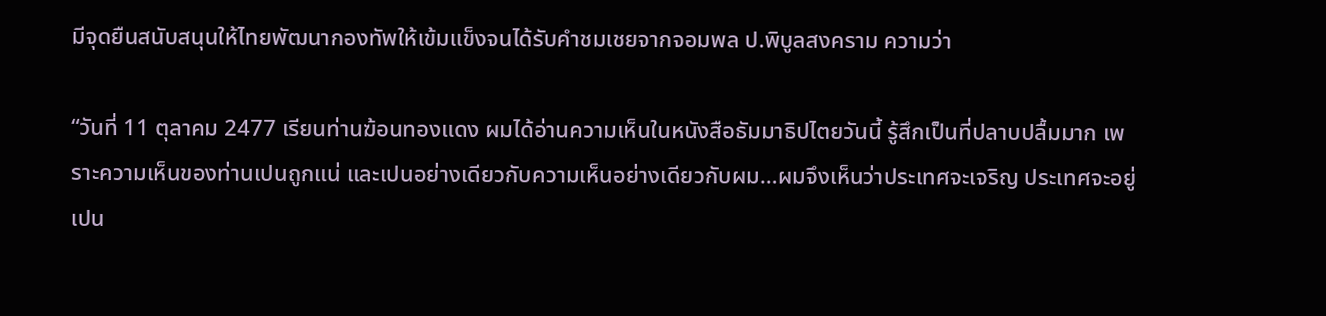มีจุดยืนสนับสนุนให้ไทยพัฒนากองทัพให้เข้มแข็งจนได้รับคำชมเชยจากจอมพล ป.พิบูลสงคราม ความว่า

“วันที่ 11 ตุลาคม 2477 เรียนท่านฆ้อนทองแดง ผมได้อ่านความเห็นในหนังสือธัมมาธิปไตยวันนี้ รู้สึกเป็นที่ปลาบปลื้มมาก เพราะความเห็นของท่านเปนถูกแน่ และเปนอย่างเดียวกับความเห็นอย่างเดียวกับผม…ผมจึงเห็นว่าประเทศจะเจริญ ประเทศจะอยู่เปน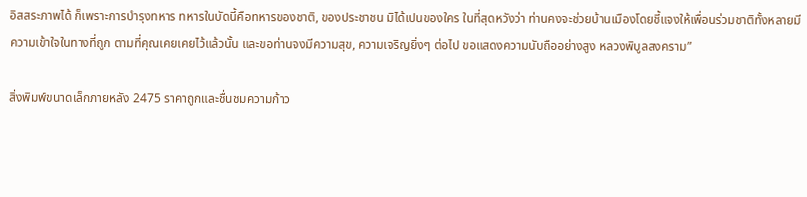อิสสระภาพได้ ก็เพราะการบำรุงทหาร ทหารในบัดนี้คือทหารของชาติ, ของประชาชน มิได้เปนของใคร ในที่สุดหวังว่า ท่านคงจะช่วยบ้านเมืองโดยชี้แจงให้เพื่อนร่วมชาติทั้งหลายมีความเข้าใจในทางที่ถูก ตามที่คุณเคยเคยไว้แล้วนั้น และขอท่านจงมีความสุข, ความเจริญยิ่งๆ ต่อไป ขอแสดงความนับถืออย่างสูง หลวงพิบูลสงคราม”

สิ่งพิมพ์ขนาดเล็กภายหลัง 2475 ราคาถูกและชื่นชมความก้าว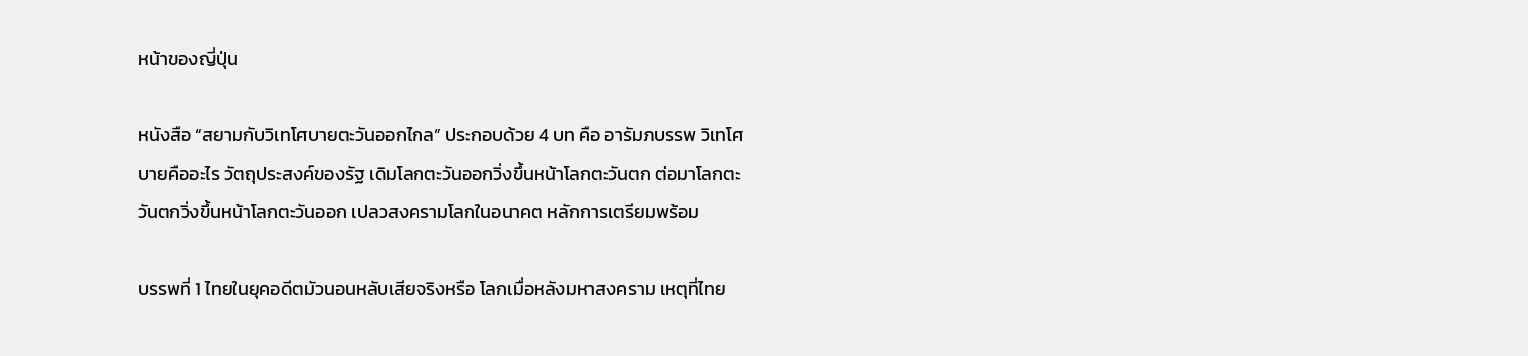หน้าของญี่ปุ่น

หนังสือ “สยามกับวิเทโศบายตะวันออกไกล” ประกอบด้วย 4 บท คือ อารัมภบรรพ วิเทโศบายคืออะไร วัตถุประสงค์ของรัฐ เดิมโลกตะวันออกวิ่งขึ้นหน้าโลกตะวันตก ต่อมาโลกตะวันตกวิ่งขึ้นหน้าโลกตะวันออก เปลวสงครามโลกในอนาคต หลักการเตรียมพร้อม

บรรพที่ 1 ไทยในยุคอดีตมัวนอนหลับเสียจริงหรือ โลกเมื่อหลังมหาสงคราม เหตุที่ไทย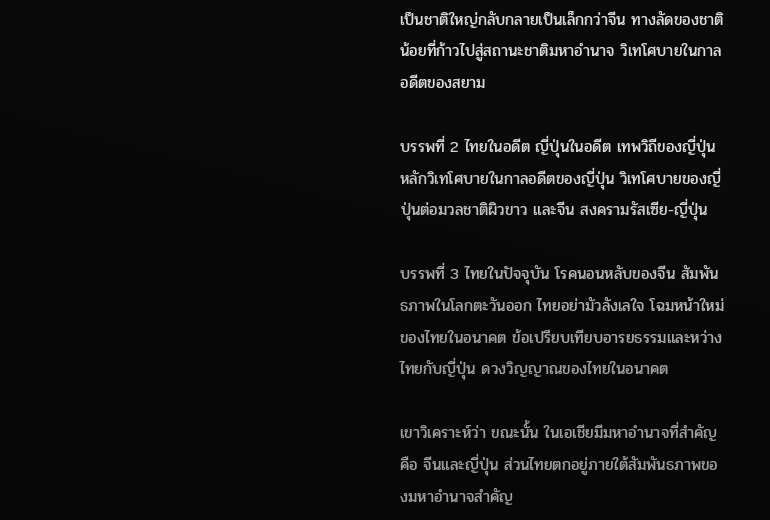เป็นชาติใหญ่กลับกลายเป็นเล็กกว่าจีน ทางลัดของชาติน้อยที่ก้าวไปสู่สถานะชาติมหาอำนาจ วิเทโศบายในกาลอดีตของสยาม

บรรพที่ 2 ไทยในอดีต ญี่ปุ่นในอดีต เทพวิถีของญี่ปุ่น หลักวิเทโศบายในกาลอดีตของญี่ปุ่น วิเทโศบายของญี่ปุ่นต่อมวลชาติผิวขาว และจีน สงครามรัสเซีย-ญี่ปุ่น

บรรพที่ 3 ไทยในปัจจุบัน โรคนอนหลับของจีน สัมพันธภาพในโลกตะวันออก ไทยอย่ามัวลังเลใจ โฉมหน้าใหม่ของไทยในอนาคต ข้อเปรียบเทียบอารยธรรมและหว่างไทยกับญี่ปุ่น ดวงวิญญาณของไทยในอนาคต

เขาวิเคราะห์ว่า ขณะนั้น ในเอเชียมีมหาอำนาจที่สำคัญคือ จีนและญี่ปุ่น ส่วนไทยตกอยู่ภายใต้สัมพันธภาพของมหาอำนาจสำคัญ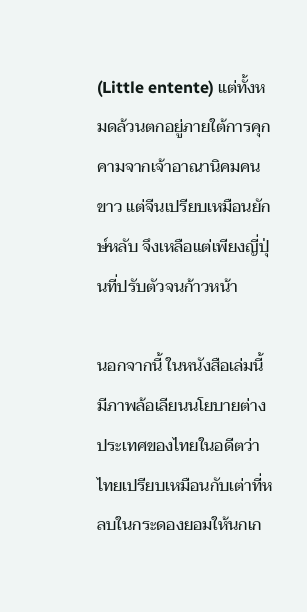(Little entente) แต่ทั้งหมดล้วนตกอยู่ภายใต้การคุกคามจากเจ้าอาณานิคมคนขาว แต่จีนเปรียบเหมือนยักษ์หลับ จึงเหลือแต่เพียงญี่ปุ่นที่ปรับตัวจนก้าวหน้า

นอกจากนี้ ในหนังสือเล่มนี้ มีภาพล้อเลียนนโยบายต่างประเทศของไทยในอดีตว่า ไทยเปรียบเหมือนกับเต่าที่หลบในกระดองยอมให้นกเก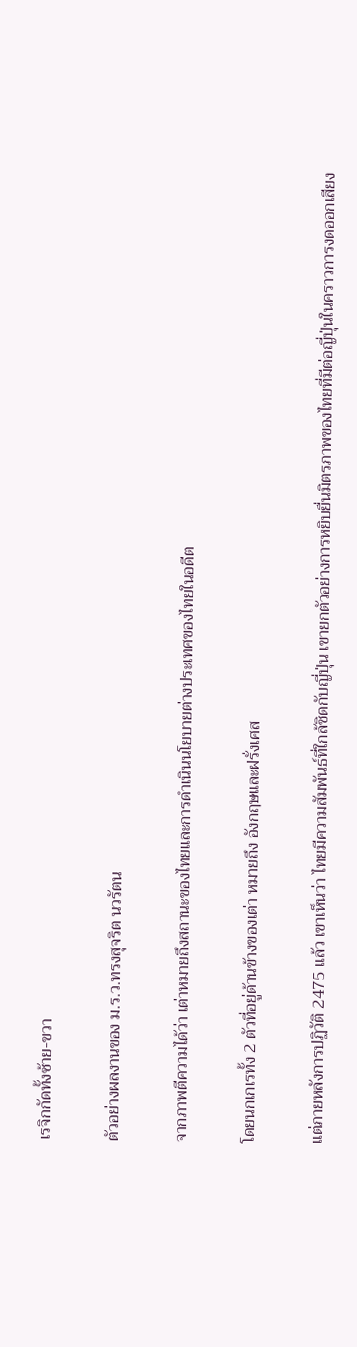เรจิกกัดทั้งซ้าย-ขวา

ตัวอย่างผลงานของ ม.ร.ว.ทรงสุจริต นวรัตน

จากภาพตีความได้ว่า เต่าหมายถึงสถานะของไทยและการดำเนินนโยบายต่างประเทศของไทยในอดีต

โดยนกเกเรทั้ง 2 ตัวที่อยู่ด้านข้างของเต่า หมายถึง อังกฤษและฝรั่งเศส

แต่ภายหลังการปฏิวัติ 2475 แล้ว เขาเห็นว่า ไทยมีความสัมพันธ์ที่ใกล้ชิดกับญี่ปุ่น เขายกตัวอย่างการหยิบยื่นมิตรภาพของไทยที่มีต่อญี่ปุ่นในคราวการงดออกเสียง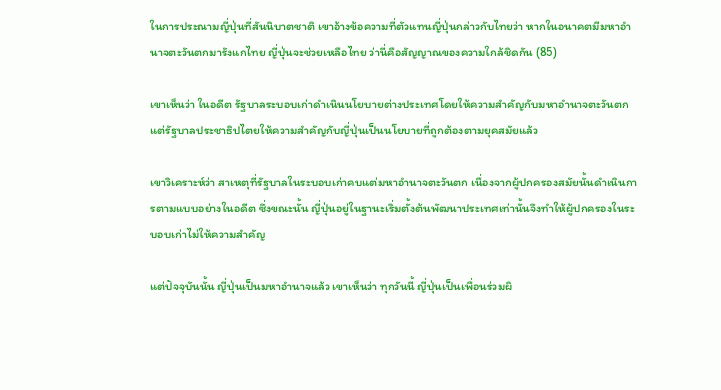ในการประณามญี่ปุ่นที่สันนิบาตชาติ เขาอ้างข้อความที่ตัวแทนญี่ปุ่นกล่าวกับไทยว่า หากในอนาคตมีมหาอำนาจตะวันตกมารังแกไทย ญี่ปุ่นจะช่วยเหลือไทย ว่านี่คือสัญญาณของความใกล้ชิดกัน (85)

เขาเห็นว่า ในอดีต รัฐบาลระบอบเก่าดำเนินนโยบายต่างประเทศโดยให้ความสำคัญกับมหาอำนาจตะวันตก แต่รัฐบาลประชาธิปไตยให้ความสำคัญกับญี่ปุ่นเป็นนโยบายที่ถูกต้องตามยุคสมัยแล้ว

เขาวิเคราะห์ว่า สาเหตุที่รัฐบาลในระบอบเก่าคบแต่มหาอำนาจตะวันตก เนื่องจากผู้ปกครองสมัยนั้นดำเนินการตามแบบอย่างในอดีต ซึ่งขณะนั้น ญี่ปุ่นอยู่ในฐานะเริ่มตั้งต้นพัฒนาประเทศเท่านั้นจึงทำให้ผู้ปกครองในระบอบเก่าไม่ให้ความสำคัญ

แต่ปัจจุบันนั้น ญี่ปุ่นเป็นมหาอำนาจแล้ว เขาเห็นว่า ทุกวันนี้ ญี่ปุ่นเป็นเพื่อนร่วมผิ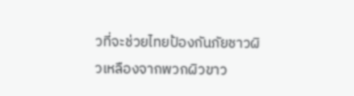วที่จะช่วยไทยป้องกันภัยชาวผิวเหลืองจากพวกผิวขาว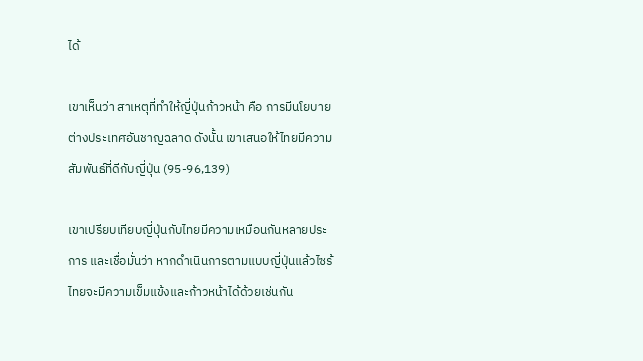ได้

เขาเห็นว่า สาเหตุที่ทำให้ญี่ปุ่นก้าวหน้า คือ การมีนโยบายต่างประเทศอันชาญฉลาด ดังนั้น เขาเสนอให้ไทยมีความสัมพันธ์ที่ดีกับญี่ปุ่น (95-96,139)

เขาเปรียบเทียบญี่ปุ่นกับไทยมีความเหมือนกันหลายประการ และเชื่อมั่นว่า หากดำเนินการตามแบบญี่ปุ่นแล้วไซร้ ไทยจะมีความเข็มแข้งและก้าวหน้าได้ด้วยเช่นกัน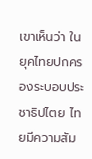เขาเห็นว่า ในยุคไทยปกครองระบอบประชาธิปไตย ไทยมีความสัม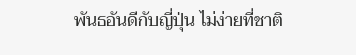พันธอันดีกับญี่ปุ่น ไม่ง่ายที่ชาติ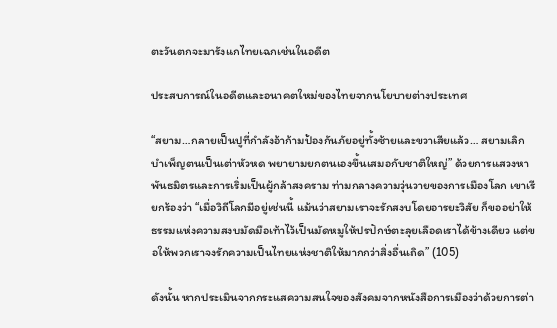ตะวันตกจะมารังแกไทยเฉกเช่นในอดีต

ประสบการณ์ในอดีตและอนาคตใหม่ของไทยจากนโยบายต่างประเทศ

“สยาม…กลายเป็นปูที่กำลังอ้าก้ามป้องกันภัยอยู่ทั้งซ้ายและขวาเสียแล้ว… สยามเลิกบำเพ็ญตนเป็นเต่าหัวหด พยายามยกตนเองขึ้นเสมอกับชาติใหญ่” ด้วยการแสวงหาพันธมิตรและการเริ่มเป็นผู้กล้าสงคราม ท่ามกลางความวุ่นวายของการเมืองโลก เขาเรียกร้องว่า “เมื่อวิถีโลกมีอยู่เช่นนี้ แม้นว่าสยามเราจะรักสงบโดยอารยะวิสัย ก็ขออย่าให้ธรรมแห่งความสงบมัดมือเท้าไว้เป็นมัดหมูให้ปรปักษ์ตะลุยเลือดเราได้ข้างเดียว แต่ขอให้พวกเราจงรักความเป็นไทยแห่งชาติให้มากกว่าสิ่งอื่นเถิด” (105)

ดังนั้น หากประเมินจากกระแสความสนใจของสังคมจากหนังสือการเมืองว่าด้วยการต่า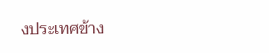งประเทศข้าง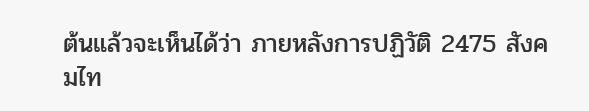ต้นแล้วจะเห็นได้ว่า ภายหลังการปฏิวัติ 2475 สังคมไท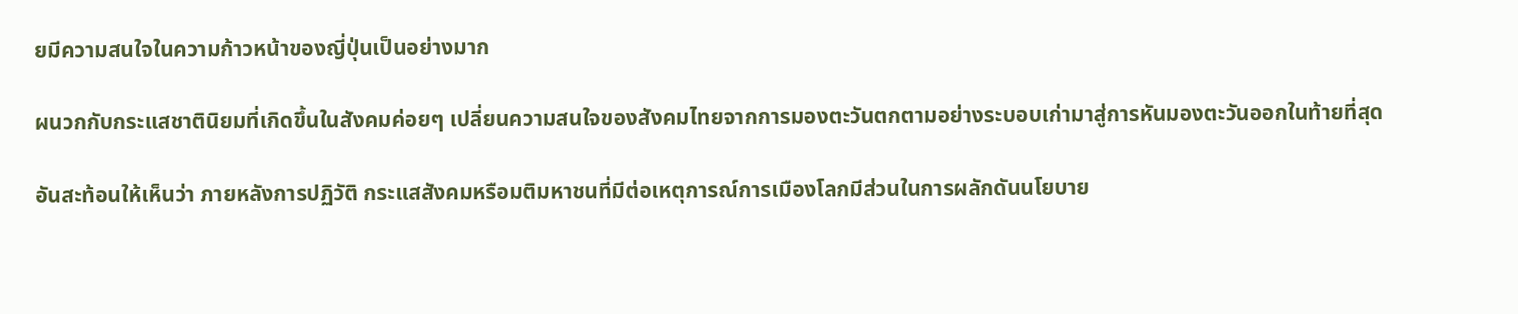ยมีความสนใจในความก้าวหน้าของญี่ปุ่นเป็นอย่างมาก

ผนวกกับกระแสชาตินิยมที่เกิดขึ้นในสังคมค่อยๆ เปลี่ยนความสนใจของสังคมไทยจากการมองตะวันตกตามอย่างระบอบเก่ามาสู่การหันมองตะวันออกในท้ายที่สุด

อันสะท้อนให้เห็นว่า ภายหลังการปฏิวัติ กระแสสังคมหรือมติมหาชนที่มีต่อเหตุการณ์การเมืองโลกมีส่วนในการผลักดันนโยบาย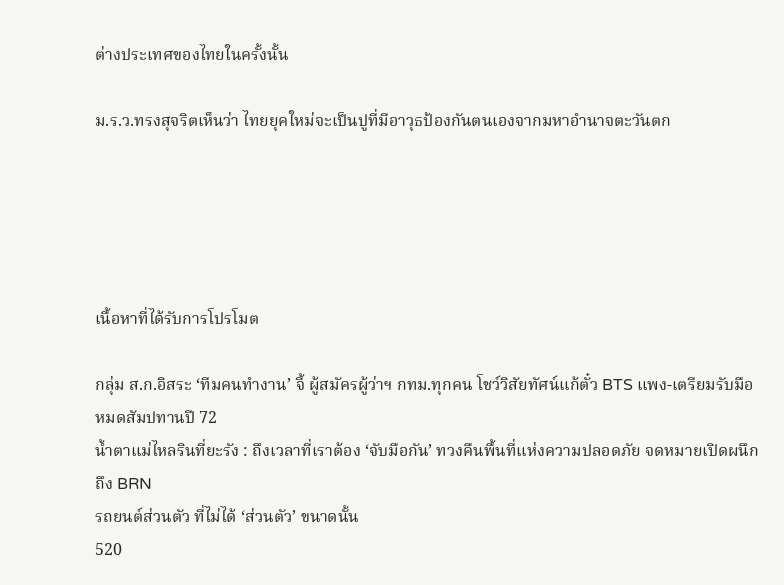ต่างประเทศของไทยในครั้งนั้น

ม.ร.ว.ทรงสุจริตเห็นว่า ไทยยุคใหม่จะเป็นปูที่มีอาวุธป้องกันตนเองจากมหาอำนาจตะวันตก





เนื้อหาที่ได้รับการโปรโมต

กลุ่ม ส.ก.อิสระ ‘ทีมคนทำงาน’ จี้ ผู้สมัครผู้ว่าฯ กทม.ทุกคน โชว์วิสัยทัศน์แก้ตั๋ว BTS แพง-เตรียมรับมือหมดสัมปทานปี 72
น้ำตาแม่ไหลรินที่ยะรัง : ถึงเวลาที่เราต้อง ‘จับมือกัน’ ทวงคืนพื้นที่แห่งความปลอดภัย จดหมายเปิดผนึกถึง BRN
รถยนต์ส่วนตัว ที่ไม่ได้ ‘ส่วนตัว’ ขนาดนั้น
520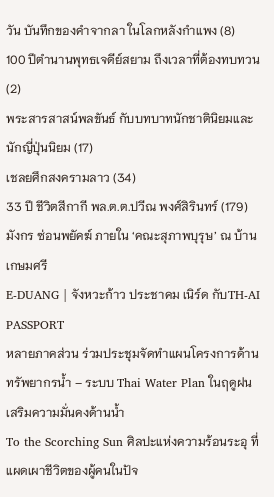วัน บันทึกของคำจากลา ในโลกหลังกำแพง (8)
100 ปีตำนานพุทธเจดีย์สยาม ถึงเวลาที่ต้องทบทวน (2)
พระสารสาสน์พลขันธ์ กับบทบาทนักชาตินิยมและนักญี่ปุ่นนิยม (17)
เชลยศึกสงครามลาว (34)
33 ปี ชีวิตสีกากี พล.ต.ต.ปวีณ พงศ์สิรินทร์ (179)
มังกร ซ่อนพยัคฆ์ ภายใน ‘คณะสุภาพบุรุษ’ ณ บ้านเกษมศรี
E-DUANG | จังหวะก้าว ประชาคม เนิร์ด กับTH-AI PASSPORT
หลายภาคส่วน ร่วมประชุมจัดทำแผนโครงการด้านทรัพยากรน้ำ – ระบบ Thai Water Plan ในฤดูฝน เสริมความมั่นคงด้านน้ำ
To the Scorching Sun ศิลปะแห่งความร้อนระอุ ที่แผดเผาชีวิตของผู้คนในปัจ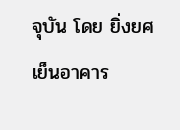จุบัน โดย ยิ่งยศ เย็นอาคาร